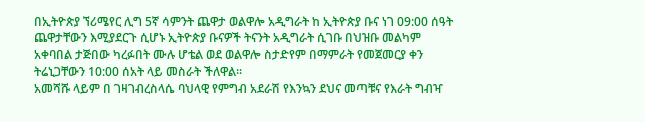በኢትዮጵያ ኘሪሜየር ሊግ 5ኛ ሳምንት ጨዋታ ወልዋሎ አዲግራት ከ ኢትዮጵያ ቡና ነገ 09:00 ሰዓት ጨዋታቸውን እሚያደርጉ ሲሆኑ ኢትዮጵያ ቡናዎች ትናንት አዲግራት ሲገቡ በህዝቡ መልካም አቀባበል ታጅበው ካረፉበት ሙሉ ሆቴል ወደ ወልዋሎ ስታድየም በማምራት የመጀመርያ ቀን ትሬኒጋቸውን 10:00 ሰአት ላይ መስራት ችለዋል፡፡
አመሻሹ ላይም በ ገዛገብረስላሴ ባህላዊ የምግብ አደራሽ የእንኳን ደህና መጣቹና የእራት ግብዣ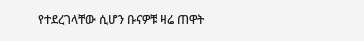የተደረገላቸው ሲሆን ቡናዎቹ ዛሬ ጠዋት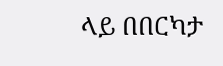ላይ በበርካታ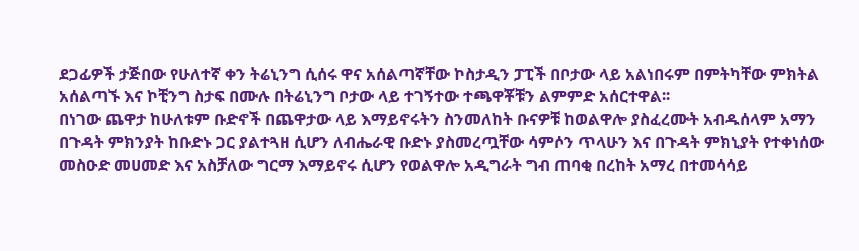ደጋፊዎች ታጅበው የሁለተኛ ቀን ትሬኒንግ ሲሰሩ ዋና አሰልጣኛቸው ኮስታዲን ፓፒች በቦታው ላይ አልነበሩም በምትካቸው ምክትል አሰልጣኙ እና ኮቺንግ ስታፍ በሙሉ በትሬኒንግ ቦታው ላይ ተገኝተው ተጫዋቾቹን ልምምድ አሰርተዋል፡፡
በነገው ጨዋታ ከሁለቱም ቡድኖች በጨዋታው ላይ እማይኖሩትን ስንመለከት ቡናዎቹ ከወልዋሎ ያስፈረሙት አብዱሰላም አማን በጉዳት ምክንያት ከቡድኑ ጋር ያልተጓዘ ሲሆን ለብሔራዊ ቡድኑ ያስመረጧቸው ሳምሶን ጥላሁን እና በጉዳት ምክኒያት የተቀነሰው መስዑድ መሀመድ እና አስቻለው ግርማ እማይኖሩ ሲሆን የወልዋሎ አዲግራት ግብ ጠባቂ በረከት አማረ በተመሳሳይ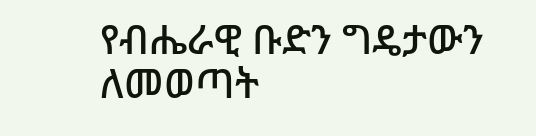የብሔራዊ ቡድን ግዴታውን ለመወጣት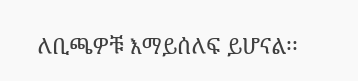ለቢጫዎቹ እማይሰለፍ ይሆናል፡፡